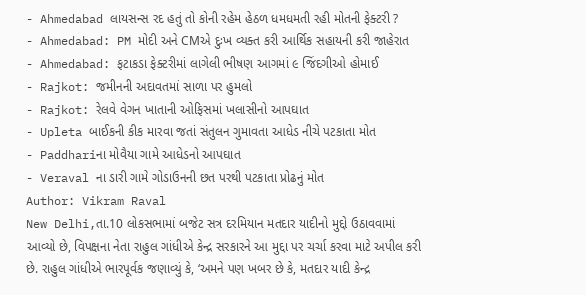- Ahmedabad લાયસન્સ રદ હતું તો કોની રહેમ હેઠળ ધમધમતી રહી મોતની ફેક્ટરી ?
- Ahmedabad: PM મોદી અને CMએ દુઃખ વ્યક્ત કરી આર્થિક સહાયની કરી જાહેરાત
- Ahmedabad: ફટાકડા ફેક્ટરીમાં લાગેલી ભીષણ આગમાં ૯ જિંદગીઓ હોમાઈ
- Rajkot: જમીનની અદાવતમાં સાળા પર હુમલો
- Rajkot: રેલવે વેગન ખાતાની ઓફિસમાં ખલાસીનો આપઘાત
- Upleta બાઈકની કીક મારવા જતાં સંતુલન ગુમાવતા આધેડ નીચે પટકાતા મોત
- Paddhariના મોવૈયા ગામે આધેડનો આપઘાત
- Veraval ના ડારી ગામે ગોડાઉનની છત પરથી પટકાતા પ્રોઢનું મોત
Author: Vikram Raval
New Delhi,તા.10 લોકસભામાં બજેટ સત્ર દરમિયાન મતદાર યાદીનો મુદ્દો ઉઠાવવામાં આવ્યો છે, વિપક્ષના નેતા રાહુલ ગાંધીએ કેન્દ્ર સરકારને આ મુદ્દા પર ચર્ચા કરવા માટે અપીલ કરી છે. રાહુલ ગાંધીએ ભારપૂર્વક જણાવ્યું કે, ‘અમને પણ ખબર છે કે, મતદાર યાદી કેન્દ્ર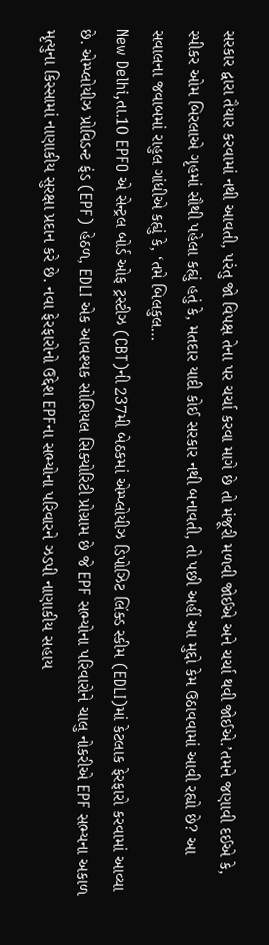સરકાર દ્વારા તૈયાર કરવામાં નથી આવતી, પરંતુ જો વિપક્ષ તેના પર ચર્ચા કરવા માગે છે તો મંજૂરી મળવી જોઈએ અને ચર્ચા થવી જોઈએ.’તમને જણાવી દઈએ કે, સ્પીકર ઓમ બિરલાએ ગૃહમાં સૌથી પહેલા કહ્યું હતું કે, મતદાર યાદી કોઈ સરકાર નથી બનાવતી, તો પછી અહીં આ મુદ્દો કેમ ઉઠાવવામાં આવી રહ્યો છે? આ સવાલના જવાબમાં રાહુલ ગાંધીએ કહ્યું કે, ‘તમે બિલકુલ…
New Delhi,તા.10 EPFO એ સેન્ટ્રલ બોર્ડ ઓફ ટ્રસ્ટીઝ (CBT)ની 237મી બેઠકમાં એમ્પ્લોયીઝ ડિપોઝિટ લિંક્ડ સ્કીમ (EDLI)માં કેટલાક ફેરફારો કરવામાં આવ્યા છે. એમ્પ્લોયીઝ પ્રોવિડન્ટ ફંડ (EPF) હેઠળ, EDLI એક આવશ્યક સોશિયલ સિક્યોરિટી પ્રોગ્રામ છે જે EPF સભ્યોના પરિવારોને ચાલુ નોકરીએ EPF સભ્યના અકાળ મૃત્યુના કિસ્સામાં નાણાકીય સુરક્ષા પ્રદાન કરે છે. નવા ફેરફારોનો ઉદ્દેશ EPFના સભ્યોના પરિવારને ઝડપી નાણાકીય સહાય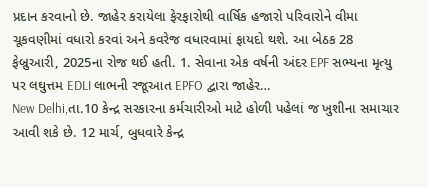પ્રદાન કરવાનો છે. જાહેર કરાયેલા ફેરફારોથી વાર્ષિક હજારો પરિવારોને વીમા ચૂકવણીમાં વધારો કરવાં અને કવરેજ વધારવામાં ફાયદો થશે. આ બેઠક 28 ફેબ્રુઆરી, 2025ના રોજ થઈ હતી. 1. સેવાના એક વર્ષની અંદર EPF સભ્યના મૃત્યુ પર લઘુત્તમ EDLI લાભની રજૂઆત EPFO દ્વારા જાહેર…
New Delhi,તા.10 કેન્દ્ર સરકારના કર્મચારીઓ માટે હોળી પહેલાં જ ખુશીના સમાચાર આવી શકે છે. 12 માર્ચ, બુધવારે કેન્દ્ર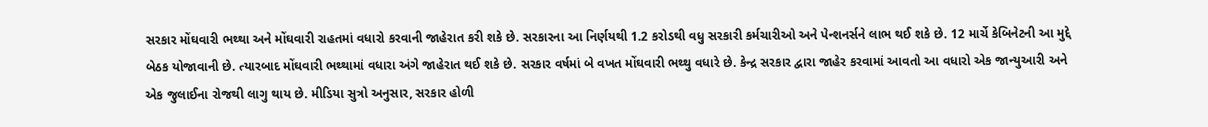સરકાર મોંઘવારી ભથ્થા અને મોંઘવારી રાહતમાં વધારો કરવાની જાહેરાત કરી શકે છે. સરકારના આ નિર્ણયથી 1.2 કરોડથી વધુ સરકારી કર્મચારીઓ અને પેન્શનર્સને લાભ થઈ શકે છે. 12 માર્ચે કેબિનેટની આ મુદ્દે બેઠક યોજાવાની છે. ત્યારબાદ મોંઘવારી ભથ્થામાં વધારા અંગે જાહેરાત થઈ શકે છે. સરકાર વર્ષમાં બે વખત મોંઘવારી ભથ્થુ વધારે છે. કેન્દ્ર સરકાર દ્વારા જાહેર કરવામાં આવતો આ વધારો એક જાન્યુઆરી અને એક જુલાઈના રોજથી લાગુ થાય છે. મીડિયા સુત્રો અનુસાર, સરકાર હોળી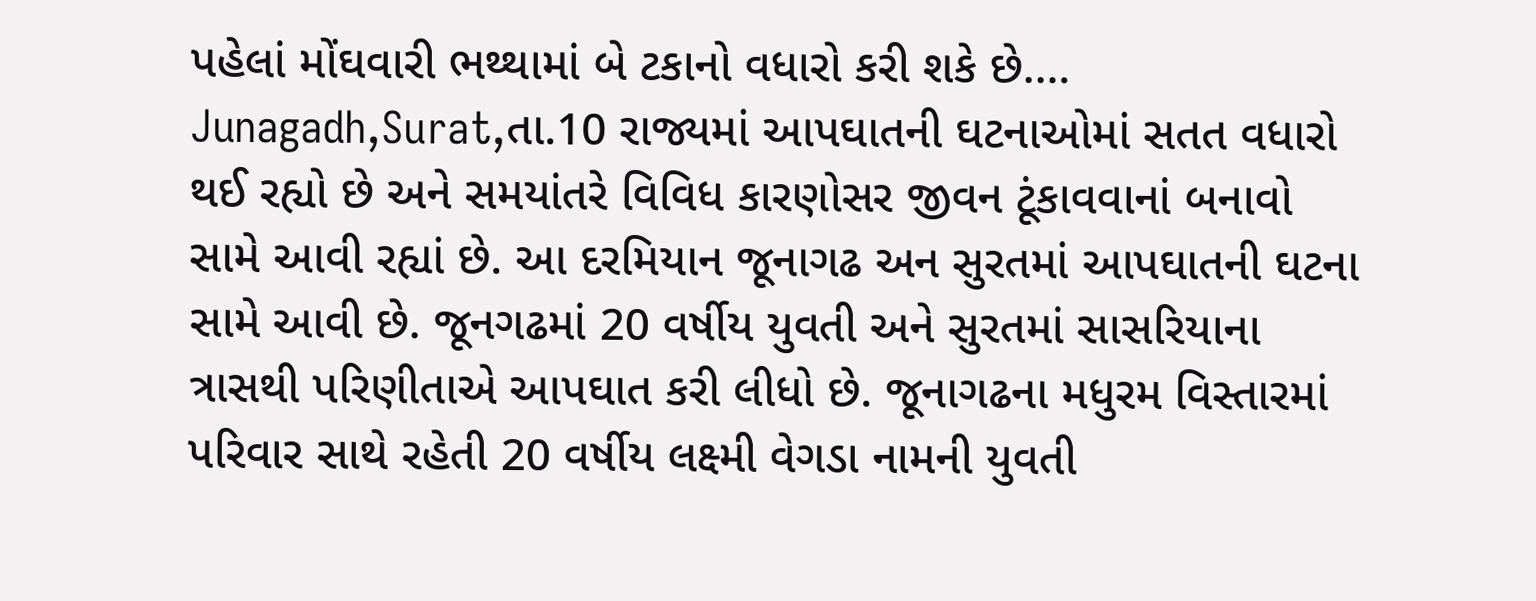પહેલાં મોંઘવારી ભથ્થામાં બે ટકાનો વધારો કરી શકે છે.…
Junagadh,Surat,તા.10 રાજ્યમાં આપઘાતની ઘટનાઓમાં સતત વધારો થઈ રહ્યો છે અને સમયાંતરે વિવિધ કારણોસર જીવન ટૂંકાવવાનાં બનાવો સામે આવી રહ્યાં છે. આ દરમિયાન જૂનાગઢ અન સુરતમાં આપઘાતની ઘટના સામે આવી છે. જૂનગઢમાં 20 વર્ષીય યુવતી અને સુરતમાં સાસરિયાના ત્રાસથી પરિણીતાએ આપઘાત કરી લીધો છે. જૂનાગઢના મધુરમ વિસ્તારમાં પરિવાર સાથે રહેતી 20 વર્ષીય લક્ષ્મી વેગડા નામની યુવતી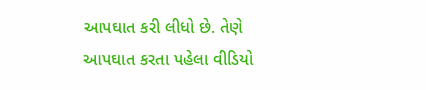આપઘાત કરી લીધો છે. તેણે આપઘાત કરતા પહેલા વીડિયો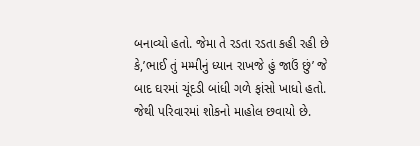બનાવ્યો હતો. જેમા તે રડતા રડતા કહી રહી છે કે,’ભાઈ તું મમ્મીનું ધ્યાન રાખજે હું જાઉં છું’ જે બાદ ઘરમાં ચૂંદડી બાંધી ગળે ફાંસો ખાધો હતો. જેથી પરિવારમાં શોકનો માહોલ છવાયો છે.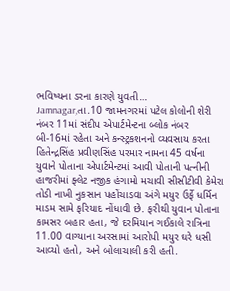ભવિષ્યના ડરના કારણે યુવતી…
Jamnagar,તા.10 જામનગરમાં પટેલ કોલોની શેરી નંબર 11માં સંદીપ એપાર્ટમેન્ટના બ્લોક નંબર બી-16માં રહેતા અને કન્સ્ટ્રકશનનો વ્યવસાય કરતા હિતેન્દ્રસિંહ પ્રવીણસિંહ પરમાર નામના 45 વર્ષના યુવાને પોતાના એપાર્ટમેન્ટમાં આવી પોતાની પત્નીની હાજરીમાં ફ્લેટ નજીક હંગામો મચાવી સીસીટીવી કેમેરા તોડી નાખી નુકસાન પહોંચાડવા અંગે મયુર ઉર્ફે ધર્મિન માડમ સામે ફરિયાદ નોંધાવી છે. ફરીથી યુવાન પોતાના કામસર બહાર હતા, જે દરમિયાન ગઈકાલે રાત્રિના 11.00 વાગ્યાના અરસામાં આરોપી મયુર ઘરે ધસી આવ્યો હતો, અને બોલાચાલી કરી હતી.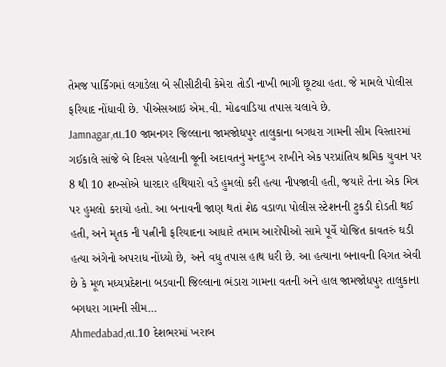તેમજ પાર્કિંગમાં લગાડેલા બે સીસીટીવી કેમેરા તોડી નાખી ભાગી છૂટ્યા હતા. જે મામલે પોલીસ ફરિયાદ નોંધાવી છે. પીએસઆઇ એમ.વી. મોઢવાડિયા તપાસ ચલાવે છે.
Jamnagar,તા.10 જામનગર જિલ્લાના જામજોધપુર તાલુકાના બગધરા ગામની સીમ વિસ્તારમાં ગઈકાલે સાંજે બે દિવસ પહેલાની જૂની અદાવતનું મનદુઃખ રાખીને એક પરપ્રાંતિય શ્રમિક યુવાન પર 8 થી 10 શખ્સોએ ધારદાર હથિયારો વડે હુમલો કરી હત્યા નીપજાવી હતી, જયારે તેના એક મિત્ર પર હુમલો કરાયો હતો. આ બનાવની જાણ થતાં શેઠ વડાળા પોલીસ સ્ટેશનની ટુકડી દોડતી થઈ હતી, અને મૃતક ની પત્નીની ફરિયાદના આધારે તમામ આરોપીઓ સામે પૂર્વે યોજિત કાવતરું ઘડી હત્યા અંગેનો અપરાધ નોંધ્યો છે, અને વધુ તપાસ હાથ ધરી છે. આ હત્યાના બનાવની વિગત એવી છે કે મૂળ મધ્યપ્રદેશના બડવાની જિલ્લાના ભંડારા ગામના વતની અને હાલ જામજોધપુર તાલુકાના બગધરા ગામની સીમ…
Ahmedabad,તા.10 દેશભરમાં ખરાબ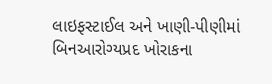લાઇફસ્ટાઈલ અને ખાણી-પીણીમાં બિનઆરોગ્યપ્રદ ખોરાકના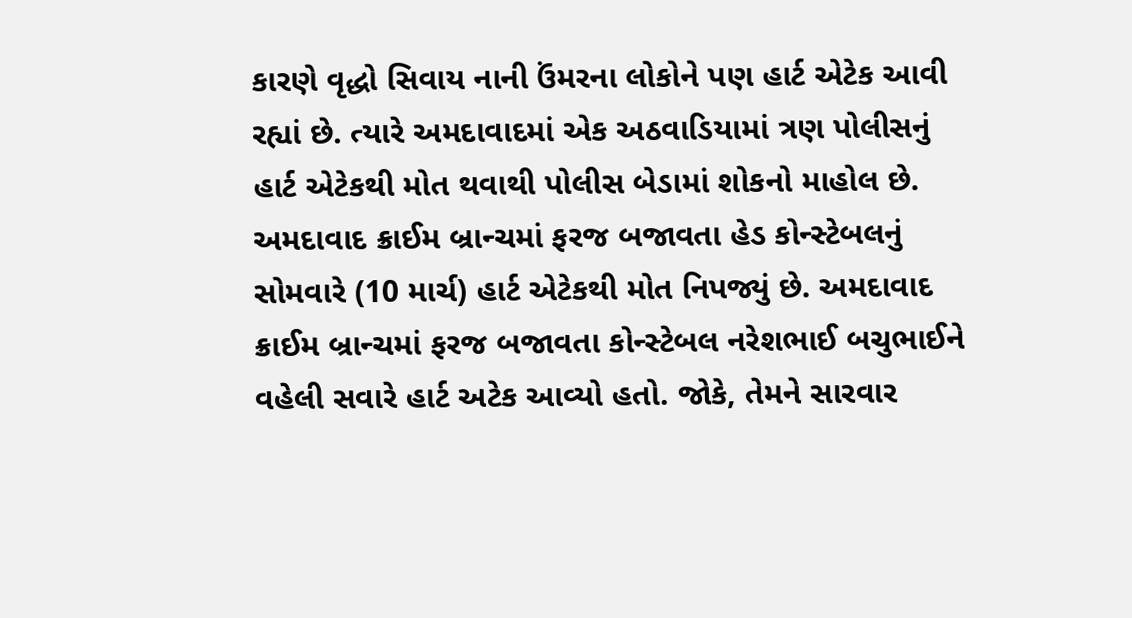કારણે વૃદ્ધો સિવાય નાની ઉંમરના લોકોને પણ હાર્ટ એટેક આવી રહ્યાં છે. ત્યારે અમદાવાદમાં એક અઠવાડિયામાં ત્રણ પોલીસનું હાર્ટ એટેકથી મોત થવાથી પોલીસ બેડામાં શોકનો માહોલ છે. અમદાવાદ ક્રાઈમ બ્રાન્ચમાં ફરજ બજાવતા હેડ કોન્સ્ટેબલનું સોમવારે (10 માર્ચ) હાર્ટ એટેકથી મોત નિપજ્યું છે. અમદાવાદ ક્રાઈમ બ્રાન્ચમાં ફરજ બજાવતા કોન્સ્ટેબલ નરેશભાઈ બચુભાઈને વહેલી સવારે હાર્ટ અટેક આવ્યો હતો. જોકે, તેમને સારવાર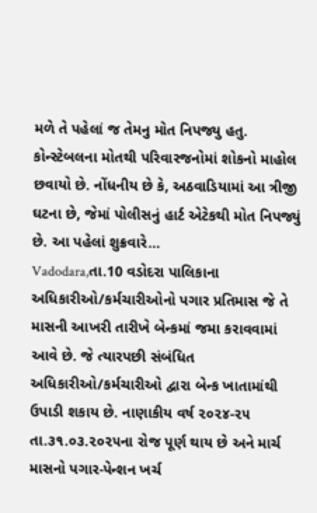મળે તે પહેલાં જ તેમનુ મોત નિપજ્યુ હતુ. કોન્સ્ટેબલના મોતથી પરિવારજનોમાં શોકનો માહોલ છવાયો છે. નોંધનીય છે કે, અઠવાડિયામાં આ ત્રીજી ઘટના છે, જેમાં પોલીસનું હાર્ટ એટેકથી મોત નિપજ્યું છે. આ પહેલાં શુક્રવારે…
Vadodara,તા.10 વડોદરા પાલિકાના અધિકારીઓ/કર્મચારીઓનો પગાર પ્રતિમાસ જે તે માસની આખરી તારીખે બેન્કમાં જમા કરાવવામાં આવે છે. જે ત્યારપછી સંબંધિત અધિકારીઓ/કર્મચારીઓ દ્વારા બેન્ક ખાતામાંથી ઉપાડી શકાય છે. નાણાકીય વર્ષ ૨૦૨૪-૨૫ તા.૩૧.૦૩.૨૦૨૫ના રોજ પૂર્ણ થાય છે અને માર્ચ માસનો પગાર-પેન્શન ખર્ચ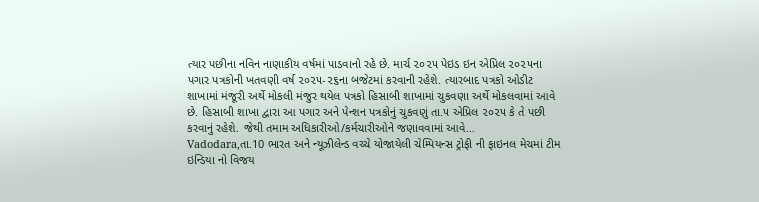ત્યાર પછીના નવિન નાણાકીય વર્ષમાં પાડવાનો રહે છે. માર્ચ ૨૦૨૫ પેઇડ ઇન એપ્રિલ ૨૦૨૫ના પગાર પત્રકોની ખતવણી વર્ષ ૨૦૨૫-૨૬ના બજેટમાં કરવાની રહેશે. ત્યારબાદ પત્રકો ઓડીટ શાખામાં મંજૂરી અર્થે મોકલી મંજુર થયેલ પત્રકો હિસાબી શાખામાં ચુકવણા અર્થે મોકલવામાં આવે છે. હિસાબી શાખા દ્વારા આ પગાર અને પેન્શન પત્રકોનું ચુકવણું તા.૫ એપ્રિલ ૨૦૨૫ કે તે પછી કરવાનું રહેશે. જેથી તમામ અધિકારીઓ/કર્મચારીઓને જણાવવામાં આવે…
Vadodara,તા.10 ભારત અને ન્યૂઝીલેન્ડ વચ્ચે યોજાયેલી ચેમ્પિયન્સ ટ્રોફી ની ફાઇનલ મેચમાં ટીમ ઇન્ડિયા નો વિજય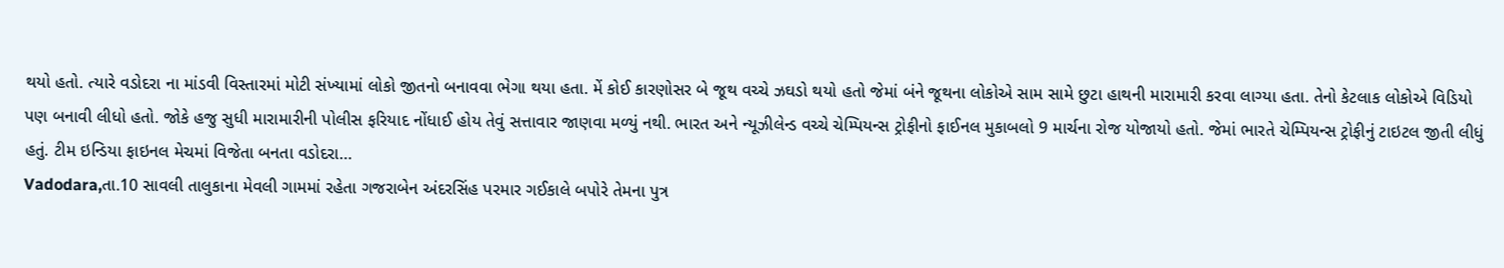થયો હતો. ત્યારે વડોદરા ના માંડવી વિસ્તારમાં મોટી સંખ્યામાં લોકો જીતનો બનાવવા ભેગા થયા હતા. મેં કોઈ કારણોસર બે જૂથ વચ્ચે ઝઘડો થયો હતો જેમાં બંને જૂથના લોકોએ સામ સામે છુટા હાથની મારામારી કરવા લાગ્યા હતા. તેનો કેટલાક લોકોએ વિડિયો પણ બનાવી લીધો હતો. જોકે હજુ સુધી મારામારીની પોલીસ ફરિયાદ નોંધાઈ હોય તેવું સત્તાવાર જાણવા મળ્યું નથી. ભારત અને ન્યૂઝીલેન્ડ વચ્ચે ચેમ્પિયન્સ ટ્રોફીનો ફાઈનલ મુકાબલો 9 માર્ચના રોજ યોજાયો હતો. જેમાં ભારતે ચેમ્પિયન્સ ટ્રોફીનું ટાઇટલ જીતી લીધું હતું. ટીમ ઇન્ડિયા ફાઇનલ મેચમાં વિજેતા બનતા વડોદરા…
Vadodara,તા.10 સાવલી તાલુકાના મેવલી ગામમાં રહેતા ગજરાબેન અંદરસિંહ પરમાર ગઈકાલે બપોરે તેમના પુત્ર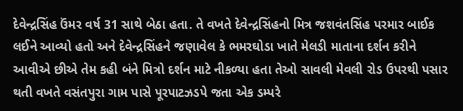દેવેન્દ્રસિંહ ઉંમર વર્ષ 31 સાથે બેઠા હતા. તે વખતે દેવેન્દ્રસિંહનો મિત્ર જશવંતસિંહ પરમાર બાઈક લઈને આવ્યો હતો અને દેવેન્દ્રસિંહને જણાવેલ કે ભમરઘોડા ખાતે મેલડી માતાના દર્શન કરીને આવીએ છીએ તેમ કહી બંને મિત્રો દર્શન માટે નીકળ્યા હતા તેઓ સાવલી મેવલી રોડ ઉપરથી પસાર થતી વખતે વસંતપુરા ગામ પાસે પૂરપાટઝડપે જતા એક ડમ્પરે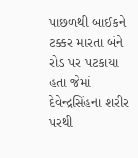પાછળથી બાઈકને ટક્કર મારતા બંને રોડ પર પટકાયા હતા જેમાં દેવેન્દ્રસિંહના શરીર પરથી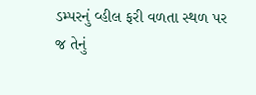ડમ્પરનું વ્હીલ ફરી વળતા સ્થળ પર જ તેનું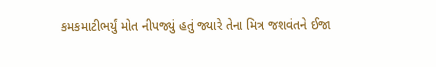કમકમાટીભર્યું મોત નીપજ્યું હતું જ્યારે તેના મિત્ર જશવંતને ઈજા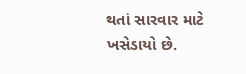થતાં સારવાર માટે ખસેડાયો છે.